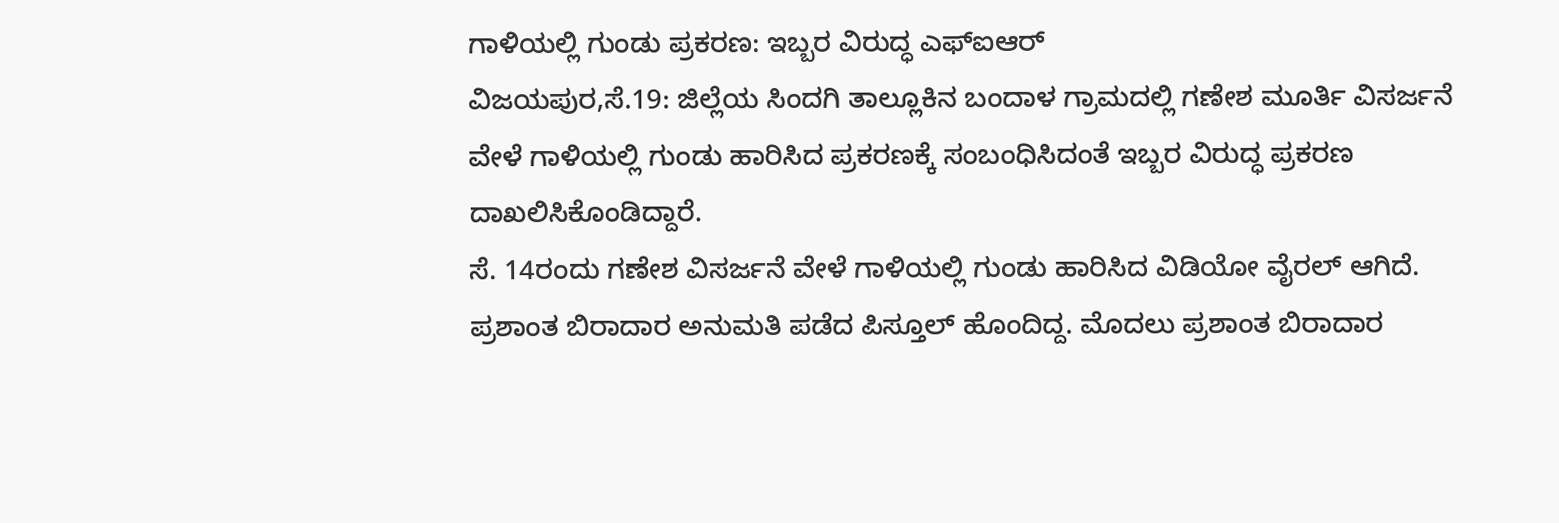ಗಾಳಿಯಲ್ಲಿ ಗುಂಡು ಪ್ರಕರಣ: ಇಬ್ಬರ ವಿರುದ್ಧ ಎಫ್‍ಐಆರ್
ವಿಜಯಪುರ,ಸೆ.19: ಜಿಲ್ಲೆಯ ಸಿಂದಗಿ ತಾಲ್ಲೂಕಿನ ಬಂದಾಳ ಗ್ರಾಮದಲ್ಲಿ ಗಣೇಶ ಮೂರ್ತಿ ವಿಸರ್ಜನೆ ವೇಳೆ ಗಾಳಿಯಲ್ಲಿ ಗುಂಡು ಹಾರಿಸಿದ ಪ್ರಕರಣಕ್ಕೆ ಸಂಬಂಧಿಸಿದಂತೆ ಇಬ್ಬರ ವಿರುದ್ಧ ಪ್ರಕರಣ ದಾಖಲಿಸಿಕೊಂಡಿದ್ದಾರೆ.
ಸೆ. 14ರಂದು ಗಣೇಶ ವಿಸರ್ಜನೆ ವೇಳೆ ಗಾಳಿಯಲ್ಲಿ ಗುಂಡು ಹಾರಿಸಿದ ವಿಡಿಯೋ ವೈರಲ್ ಆಗಿದೆ.
ಪ್ರಶಾಂತ ಬಿರಾದಾರ ಅನುಮತಿ ಪಡೆದ ಪಿಸ್ತೂಲ್ ಹೊಂದಿದ್ದ. ಮೊದಲು ಪ್ರಶಾಂತ ಬಿರಾದಾರ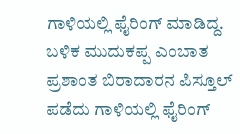ಗಾಳಿಯಲ್ಲಿ ಫೈರಿಂಗ್ ಮಾಡಿದ್ದ. ಬಳಿಕ ಮುದುಕಪ್ಪ ಎಂಬಾತ ಪ್ರಶಾಂತ ಬಿರಾದಾರನ ಪಿಸ್ತೂಲ್ ಪಡೆದು ಗಾಳಿಯಲ್ಲಿ ಫೈರಿಂಗ್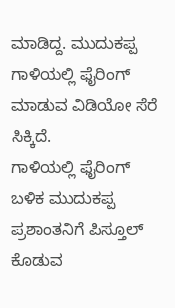ಮಾಡಿದ್ದ. ಮುದುಕಪ್ಪ ಗಾಳಿಯಲ್ಲಿ ಫೈರಿಂಗ್ ಮಾಡುವ ವಿಡಿಯೋ ಸೆರೆ ಸಿಕ್ಕಿದೆ.
ಗಾಳಿಯಲ್ಲಿ ಫೈರಿಂಗ್ ಬಳಿಕ ಮುದುಕಪ್ಪ ಪ್ರಶಾಂತನಿಗೆ ಪಿಸ್ತೂಲ್ ಕೊಡುವ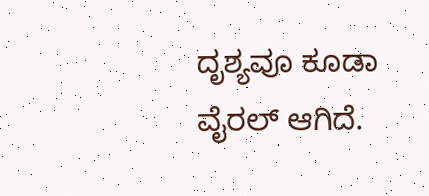ದೃಶ್ಯವೂ ಕೂಡಾ ವೈರಲ್ ಆಗಿದೆ.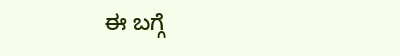ಈ ಬಗ್ಗೆ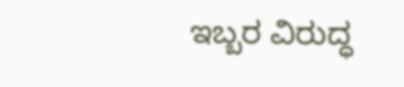ಇಬ್ಬರ ವಿರುದ್ಧ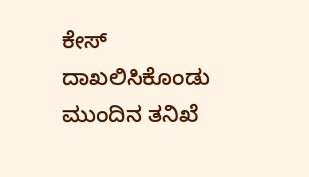ಕೇಸ್ ದಾಖಲಿಸಿಕೊಂಡು ಮುಂದಿನ ತನಿಖೆ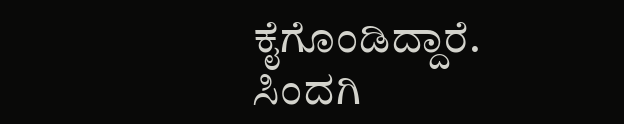ಕೈಗೊಂಡಿದ್ದಾರೆ. ಸಿಂದಗಿ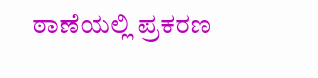ಠಾಣೆಯಲ್ಲಿ ಪ್ರಕರಣ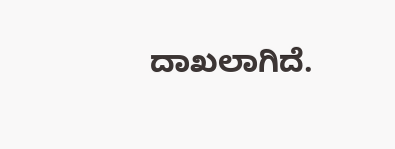ದಾಖಲಾಗಿದೆ.